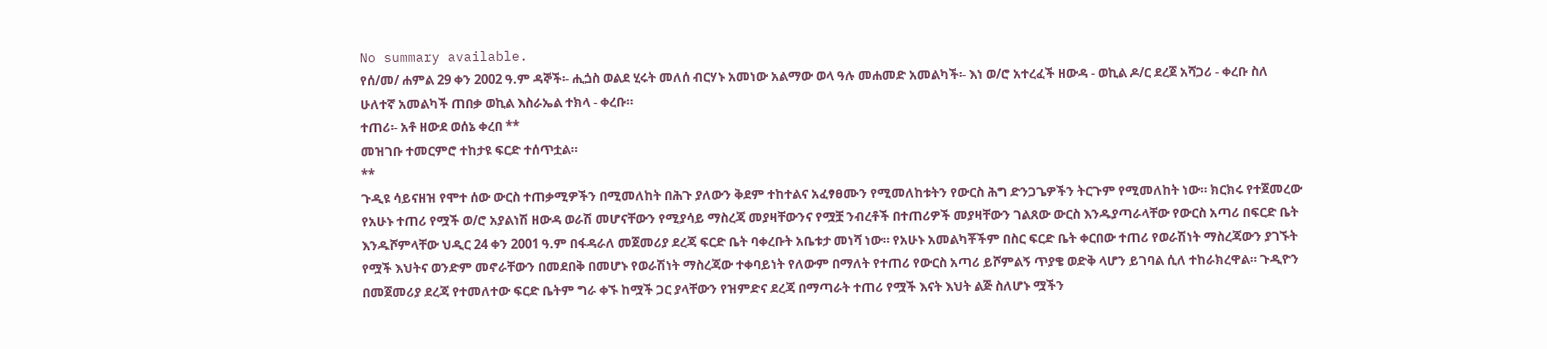No summary available.
የሰ/መ/ ሐምል 29 ቀን 2002 ዓ.ም ዳኞች፡- ሒጏስ ወልደ ሂሩት መለሰ ብርሃኑ አመነው አልማው ወላ ዓሉ መሐመድ አመልካች፡- እነ ወ/ሮ አተረፈች ዘውዳ - ወኪል ዶ/ር ደረጀ አሻጋሪ - ቀረቡ ስለ ሁለተኛ አመልካች ጠበቃ ወኪል እስራኤል ተክላ - ቀረቡ።
ተጠሪ፡- አቶ ዘውደ ወሰኔ ቀረበ **
መዝገቡ ተመርምሮ ተከታዩ ፍርድ ተሰጥቷል።
**
ጉዲዩ ሳይናዘዝ የሞተ ሰው ውርስ ተጠቃሚዎችን በሚመለከት በሕጉ ያለውን ቅደም ተከተልና አፈፃፀሙን የሚመለከቱትን የውርስ ሕግ ድንጋጌዎችን ትርጉም የሚመለከት ነው። ክርክሩ የተጀመረው የአሁኑ ተጠሪ የሟች ወ/ሮ አያልነሽ ዘውዳ ወራሽ መሆናቸውን የሚያሳይ ማስረጃ መያዛቸውንና የሟቿ ንብረቶች በተጠሪዎች መያዛቸውን ገልጸው ውርስ እንዱያጣራላቸው የውርስ አጣሪ በፍርድ ቤት እንዱሾምላቸው ህዲር 24 ቀን 2001 ዓ.ም በፋዳራለ መጀመሪያ ደረጃ ፍርድ ቤት ባቀረቡት አቤቱታ መነሻ ነው። የአሁኑ አመልካቾችም በስር ፍርድ ቤት ቀርበው ተጠሪ የወራሽነት ማስረጃውን ያገኙት የሟች እህትና ወንድም መኖራቸውን በመደበቅ በመሆኑ የወራሽነት ማስረጃው ተቀባይነት የለውም በማለት የተጠሪ የውርስ አጣሪ ይሾምልኝ ጥያቄ ወድቅ ላሆን ይገባል ሲለ ተከራክረዋል። ጉዲዮን በመጀመሪያ ደረጃ የተመለተው ፍርድ ቤትም ግራ ቀኙ ከሟች ጋር ያላቸውን የዝምድና ደረጃ በማጣራት ተጠሪ የሟች እናት እህት ልጅ ስለሆኑ ሟችን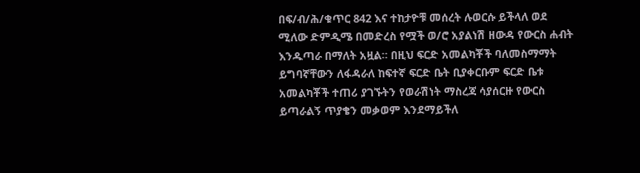በፍ/ብ/ሕ/ቁጥር 842 እና ተከታዮቹ መሰረት ሉወርሱ ይችላለ ወደ ሚለው ድምዲሜ በመድረስ የሟች ወ/ሮ አያልነሽ ዘውዳ የውርስ ሐብት እንዱጣራ በማለት አዟል። በዚህ ፍርድ አመልካቾች ባለመስማማት ይግባኛቸውን ለፋዳራለ ከፍተኛ ፍርድ ቤት ቢያቀርቡም ፍርድ ቤቱ አመልካቾች ተጠሪ ያገኙትን የወራሽነት ማስረጃ ሳያሰርዙ የውርስ ይጣራልኝ ጥያቄን መቃወም እንደማይችለ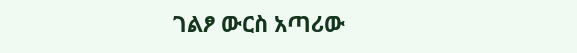ገልፆ ውርስ አጣሪው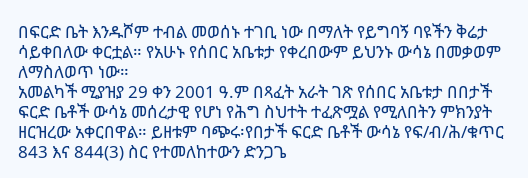በፍርድ ቤት እንዱሾም ተብል መወሰኑ ተገቢ ነው በማለት የይግባኝ ባዩችን ቅሬታ ሳይቀበለው ቀርቷል። የአሁኑ የሰበር አቤቱታ የቀረበውም ይህንኑ ውሳኔ በመቃወም ለማስለወጥ ነው።
አመልካች ሚያዝያ 29 ቀን 2001 ዓ.ም በጻፈት አራት ገጽ የሰበር አቤቱታ በበታች ፍርድ ቤቶች ውሳኔ መሰረታዊ የሆነ የሕግ ስህተት ተፈጽሟል የሚለበትን ምክንያት ዘርዝረው አቀርበዋል። ይዘቱም ባጭሩ፡የበታች ፍርድ ቤቶች ውሳኔ የፍ/ብ/ሕ/ቁጥር 843 እና 844(3) ስር የተመለከተውን ድንጋጌ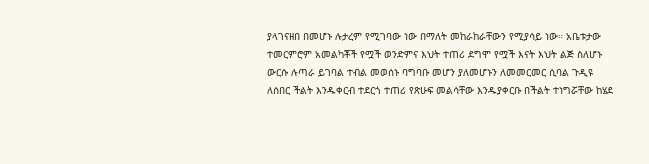ያላገናዘበ በመሆኑ ሉታረም የሚገባው ነው በማለት መከራከራቸውን የሚያሳይ ነው። አቤቱታው ተመርምሮም አመልካቾች የሟች ወንድምና እህት ተጠሪ ደግሞ የሟች እናት እህት ልጅ ስለሆኑ ውርሱ ሉጣራ ይገባል ተብል መወሰኑ ባግባቡ መሆን ያለመሆኑን ለመመርመር ሲባል ጉዲዩ ለሰበር ችልት እንዱቀርብ ተደርጎ ተጠሪ የጽሁፍ መልሳቸው እንዱያቀርቡ በችልት ተነግሯቸው ከሄደ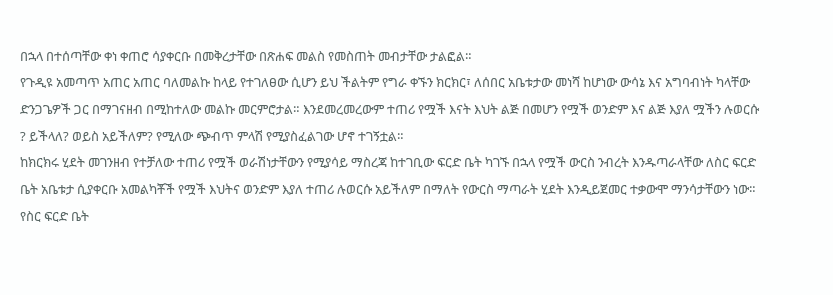በኋላ በተሰጣቸው ቀነ ቀጠሮ ሳያቀርቡ በመቅረታቸው በጽሐፍ መልስ የመስጠት መብታቸው ታልፎል።
የጉዲዩ አመጣጥ አጠር አጠር ባለመልኩ ከላይ የተገለፀው ሲሆን ይህ ችልትም የግራ ቀኙን ክርክር፣ ለሰበር አቤቱታው መነሻ ከሆነው ውሳኔ እና አግባብነት ካላቸው ድንጋጌዎች ጋር በማገናዘብ በሚከተለው መልኩ መርምሮታል። እንደመረመረውም ተጠሪ የሟች እናት እህት ልጅ በመሆን የሟች ወንድም እና ልጅ እያለ ሟችን ሉወርሱ ? ይችላለ? ወይስ አይችለም? የሚለው ጭብጥ ምላሽ የሚያስፈልገው ሆኖ ተገኝቷል።
ከክርክሩ ሂደት መገንዘብ የተቻለው ተጠሪ የሟች ወራሽነታቸውን የሚያሳይ ማስረጃ ከተገቢው ፍርድ ቤት ካገኙ በኋላ የሟች ውርስ ንብረት እንዱጣራላቸው ለስር ፍርድ ቤት አቤቱታ ሲያቀርቡ አመልካቾች የሟች እህትና ወንድም እያለ ተጠሪ ሉወርሱ አይችለም በማለት የውርስ ማጣራት ሂደት እንዲይጀመር ተቃውሞ ማንሳታቸውን ነው። የስር ፍርድ ቤት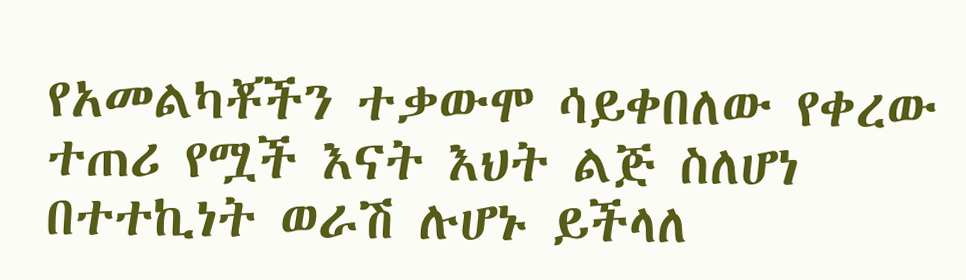የአመልካቾችን ተቃውሞ ሳይቀበለው የቀረው ተጠሪ የሟች እናት እህት ልጅ ስለሆነ በተተኪነት ወራሽ ሉሆኑ ይችላለ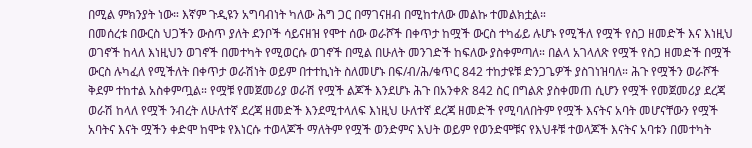በሚል ምክንያት ነው። እኛም ጉዲዩን አግባብነት ካለው ሕግ ጋር በማገናዘብ በሚከተለው መልኩ ተመልክቷል።
በመሰረቱ በውርስ ህጋችን ውስጥ ያለት ደንቦች ሳይናዘዝ የሞተ ሰው ወራሾች በቀጥታ ከሟች ውርስ ተካፊይ ሉሆኑ የሚችለ የሟች የስጋ ዘመድች እና እነዚህ ወገኖች ከላለ እነዚህን ወገኖች በመተካት የሚወርሱ ወገኖች በሚል በሁለት መንገድች ከፍለው ያስቀምጣለ። በልላ አገላለጽ የሟች የስጋ ዘመድች በሟች ውርስ ሉካፈለ የሚችለት በቀጥታ ወራሽነት ወይም በተተኪነት ስለመሆኑ በፍ/ብ/ሕ/ቁጥር 842 ተከታዩቹ ድንጋጌዎች ያስገነዝባለ። ሕጉ የሟችን ወራሾች ቅደም ተከተል አስቀምጧል። የሟቹ የመጀመሪያ ወራሽ የሟች ልጆች እንደሆኑ ሕጉ በአንቀጽ 842 ስር በግልጽ ያስቀመጠ ሲሆን የሟች የመጀመሪያ ደረጃ ወራሽ ከላለ የሟች ንብረት ለሁለተኛ ደረጃ ዘመድች እንደሚተላለፍ እነዚህ ሁለተኛ ደረጃ ዘመድች የሚባለበትም የሟች እናትና አባት መሆናቸውን የሟች አባትና እናት ሟችን ቀድሞ ከሞቱ የእነርሱ ተወላጆች ማለትም የሟች ወንድምና እህት ወይም የወንድሞቹና የእህቶቹ ተወላጆች እናትና አባቱን በመተካት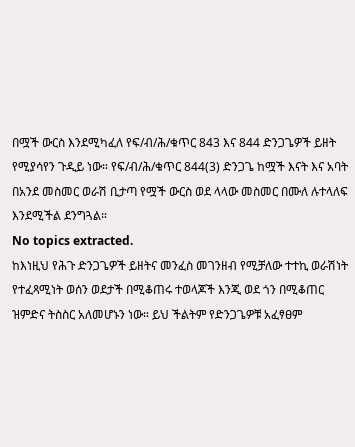በሟች ውርስ እንደሚካፈለ የፍ/ብ/ሕ/ቁጥር 843 እና 844 ድንጋጌዎች ይዘት የሚያሳየን ጉዲይ ነው። የፍ/ብ/ሕ/ቁጥር 844(3) ድንጋጌ ከሟች እናት እና አባት በአንደ መስመር ወራሽ ቢታጣ የሟች ውርስ ወደ ላላው መስመር በሙለ ሉተላለፍ እንደሚችል ደንግጓል።
No topics extracted.
ከእነዚህ የሕጉ ድንጋጌዎች ይዘትና መንፈስ መገንዘብ የሚቻለው ተተኪ ወራሽነት የተፈጻሚነት ወሰን ወደታች በሚቆጠሩ ተወላጆች እንጂ ወደ ጎን በሚቆጠር ዝምድና ትስስር አለመሆኑን ነው። ይህ ችልትም የድንጋጌዎቹ አፈፃፀም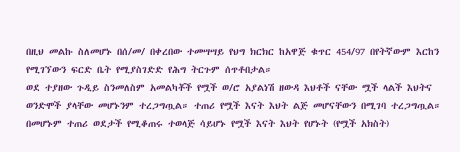በዚህ መልኩ ስለመሆኑ በሰ/መ/ በቀረበው ተመሣሣይ የህግ ክርክር ከአዋጅ ቁጥር 454/97 በየትኛውም እርከን የሚገኘውን ፍርድ ቤት የሚያስገድድ የሕግ ትርጉም ሰጥቶበታል።
ወደ ተያዘው ጉዲይ ስንመለስም አመልካቾች የሟች ወ/ሮ አያልነሽ ዘውዳ እህቶች ናቸው ሟች ላልች እህትና ወንድሞች ያላቸው መሆኑንም ተረጋግጧል። ተጠሪ የሟች እናት እህት ልጅ መሆናቸውን በሚገባ ተረጋግጧል። በመሆኑም ተጠሪ ወደታች የሚቆጠሩ ተወላጅ ሳይሆኑ የሟች እናት እህት የሆኑት (የሟች አክስት)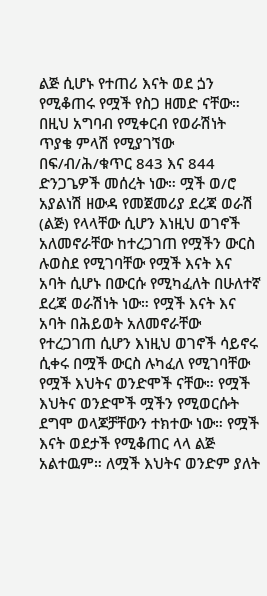ልጅ ሲሆኑ የተጠሪ እናት ወደ ጏን የሚቆጠሩ የሟች የስጋ ዘመድ ናቸው። በዚህ አግባብ የሚቀርብ የወራሽነት ጥያቄ ምላሽ የሚያገኘው በፍ/ብ/ሕ/ቁጥር 843 እና 844 ድንጋጌዎች መሰረት ነው። ሟች ወ/ሮ አያልነሽ ዘውዳ የመጀመሪያ ደረጃ ወራሽ (ልጅ) የላላቸው ሲሆን እነዚህ ወገኖች አለመኖራቸው ከተረጋገጠ የሟችን ውርስ ሉወስደ የሚገባቸው የሟች እናት እና አባት ሲሆኑ በውርሱ የሚካፈለት በሁለተኛ ደረጃ ወራሽነት ነው። የሟች እናት እና አባት በሕይወት አለመኖራቸው የተረጋገጠ ሲሆን እነዚህ ወገኖች ሳይኖሩ ሲቀሩ በሟች ውርስ ሉካፈለ የሚገባቸው የሟች እህትና ወንድሞች ናቸው። የሟች እህትና ወንድሞች ሟችን የሚወርሱት ደግሞ ወላጆቻቸውን ተክተው ነው። የሟች እናት ወደታች የሚቆጠር ላላ ልጅ አልተዉም። ለሟች እህትና ወንድም ያለት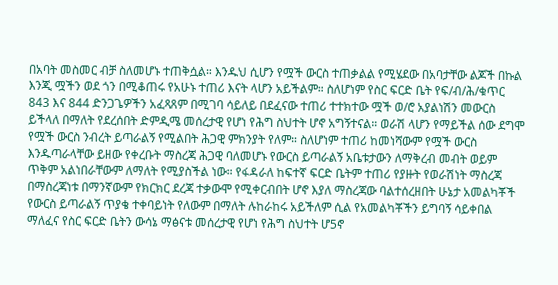በአባት መስመር ብቻ ስለመሆኑ ተጠቅሷል። እንዱህ ሲሆን የሟች ውርስ ተጠቃልል የሚሄደው በአባታቸው ልጆች በኩል እንጂ ሟችን ወደ ጎን በሚቆጠሩ የአሁኑ ተጠሪ እናት ላሆን አይችልም። ስለሆነም የስር ፍርድ ቤት የፍ/ብ/ሕ/ቁጥር 843 እና 844 ድንጋጌዎችን አፈጻጸም በሚገባ ሳይለይ በደፈናው ተጠሪ ተተክተው ሟች ወ/ሮ አያልነሽን መውርስ ይችላለ በማለት የደረሰበት ድምዲሜ መሰረታዊ የሆነ የሕግ ስህተት ሆኖ አግኝተናል። ወራሽ ላሆን የማይችል ሰው ደግሞ የሟች ውርስ ንብረት ይጣራልኝ የሚልበት ሕጋዊ ምክንያት የለም። ስለሆነም ተጠሪ ከመነሻውም የሟች ውርስ እንዱጣራላቸው ይዘው የቀረቡት ማስረጃ ሕጋዊ ባለመሆኑ የውርስ ይጣራልኝ አቤቱታውን ለማቅረብ መብት ወይም ጥቅም አልነበራቸውም ለማለት የሚያስችል ነው። የፋዳራለ ከፍተኛ ፍርድ ቤትም ተጠሪ የያዙት የወራሽነት ማስረጃ በማስረጃነቱ በማንኛውም የክርክር ደረጃ ተቃውሞ የሚቀርብበት ሆኖ እያለ ማስረጃው ባልተሰረዘበት ሁኔታ አመልካቾች የውርስ ይጣራልኝ ጥያቄ ተቀባይነት የለውም በማለት ሉከራከሩ አይችለም ሲል የአመልካቾችን ይግባኝ ሳይቀበል ማለፈና የስር ፍርድ ቤትን ውሳኔ ማፅናቱ መሰረታዊ የሆነ የሕግ ስህተት ሆ5ኖ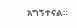አግኝተናል።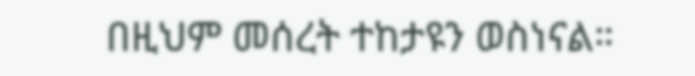በዚህም መሰረት ተከታዩን ወስነናል።